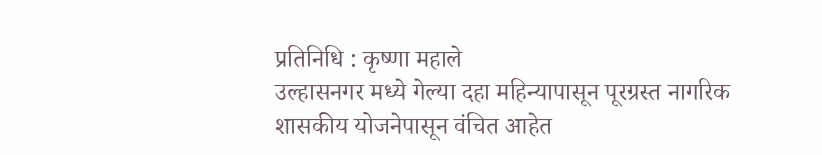प्रतिनिधि : कृष्णा महाले
उल्हासनगर मध्ये गेल्या दहा महिन्यापासून पूरग्रस्त नागरिक शासकीय योजनेपासून वंचित आहेत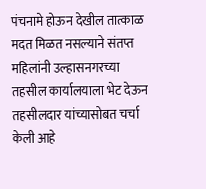पंचनामे होऊन देखील तात्काळ मदत मिळत नसल्याने संतप्त महिलांनी उल्हासनगरच्या तहसील कार्यालयाला भेट देऊन तहसीलदार यांच्यासोबत चर्चा केली आहे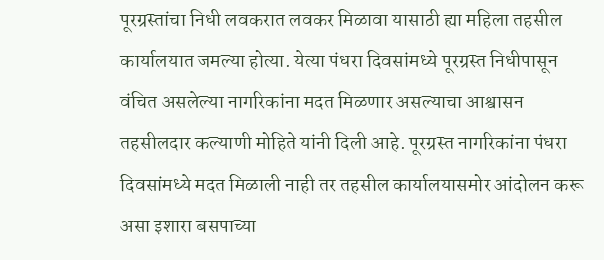पूरग्रस्तांचा निधी लवकरात लवकर मिळावा यासाठी ह्या महिला तहसील कार्यालयात जमल्या होत्या. येत्या पंधरा दिवसांमध्ये पूरग्रस्त निधीपासून वंचित असलेल्या नागरिकांना मदत मिळणार असल्याचा आश्वासन तहसीलदार कल्याणी मोहिते यांनी दिली आहे. पूरग्रस्त नागरिकांना पंधरा दिवसांमध्ये मदत मिळाली नाही तर तहसील कार्यालयासमोर आंदोलन करू असा इशारा बसपाच्या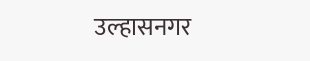उल्हासनगर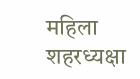महिला शहरध्यक्षा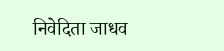निवेदिता जाधव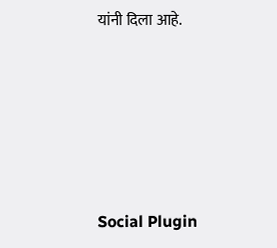यांनी दिला आहे.





Social Plugin